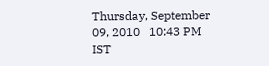Thursday, September 09, 2010   10:43 PM IST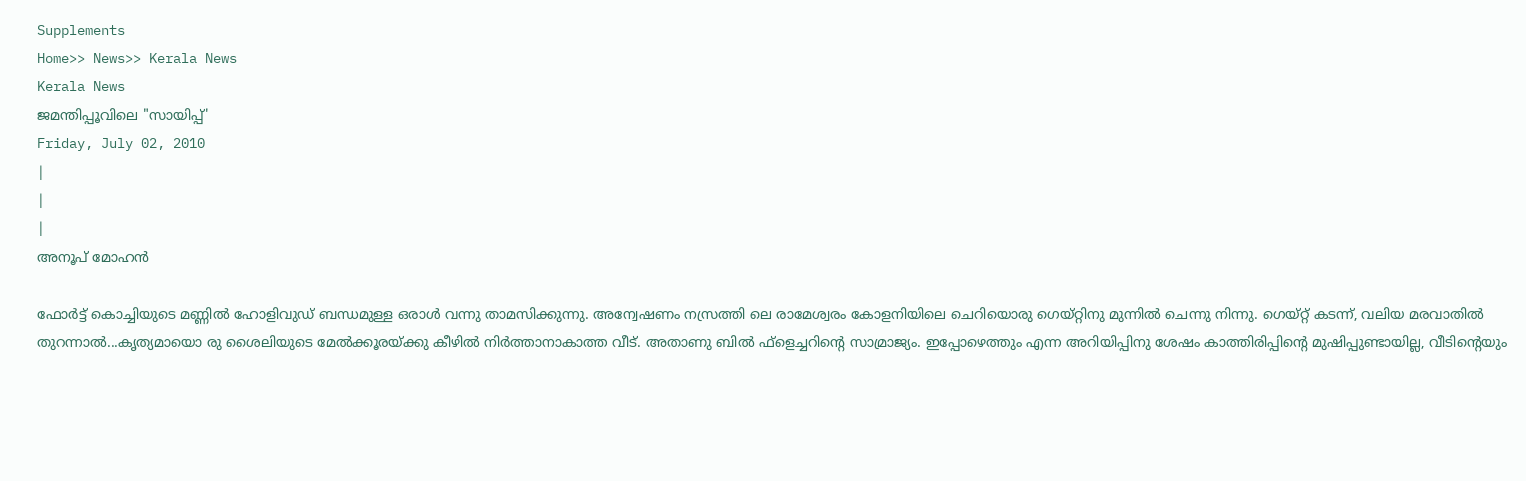Supplements
Home>> News>> Kerala News
Kerala News
ജമന്തിപ്പൂവിലെ "സായിപ്പ്'
Friday, July 02, 2010
|
|
|
അനൂപ് മോഹന്‍

ഫോര്‍ട്ട് കൊച്ചിയുടെ മണ്ണില്‍ ഹോളിവുഡ് ബന്ധമുള്ള ഒരാള്‍ വന്നു താമസിക്കുന്നു. അന്വേഷണം നസ്രത്തി ലെ രാമേശ്വരം കോളനിയിലെ ചെറിയൊരു ഗെയ്റ്റിനു മുന്നില്‍ ചെന്നു നിന്നു. ഗെയ്റ്റ് കടന്ന്, വലിയ മരവാതില്‍ തുറന്നാല്‍...കൃത്യമായൊ രു ശൈലിയുടെ മേല്‍ക്കൂരയ്ക്കു കീഴില്‍ നിര്‍ത്താനാകാത്ത വീട്. അതാണു ബില്‍ ഫ്ളെച്ചറിന്‍റെ സാമ്രാജ്യം. ഇപ്പോഴെത്തും എന്ന അറിയിപ്പിനു ശേഷം കാത്തിരിപ്പിന്‍റെ മുഷിപ്പുണ്ടായില്ല, വീടിന്‍റെയും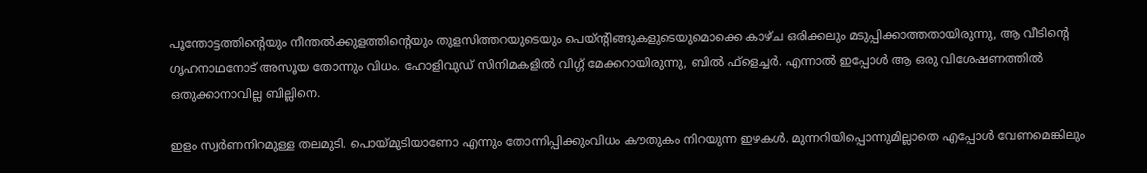പൂന്തോട്ടത്തിന്‍റെയും നീന്തല്‍ക്കുളത്തിന്‍റെയും തുളസിത്തറയുടെയും പെയ്ന്‍റിങ്ങുകളുടെയുമൊക്കെ കാഴ്ച ഒരിക്കലും മടുപ്പിക്കാത്തതായിരുന്നു, ആ വീടിന്‍റെ ഗൃഹനാഥനോട് അസൂയ തോന്നും വിധം. ഹോളിവുഡ് സിനിമകളില്‍ വിഗ്ഗ് മേക്കറായിരുന്നു, ബില്‍ ഫ്ളെച്ചര്‍. എന്നാല്‍ ഇപ്പോള്‍ ആ ഒരു വിശേഷണത്തില്‍ ഒതുക്കാനാവില്ല ബില്ലിനെ.

ഇളം സ്വര്‍ണനിറമുള്ള തലമുടി. പൊയ്മുടിയാണോ എന്നും തോന്നിപ്പിക്കുംവിധം കൗതുകം നിറയുന്ന ഇഴകള്‍. മുന്നറിയിപ്പൊന്നുമില്ലാതെ എപ്പോള്‍ വേണമെങ്കിലും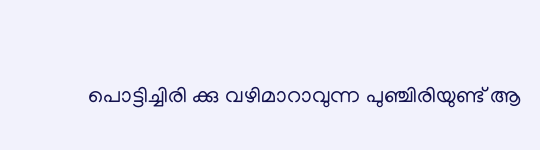പൊട്ടിച്ചിരി ക്കു വഴിമാറാവുന്ന പുഞ്ചിരിയുണ്ട് ആ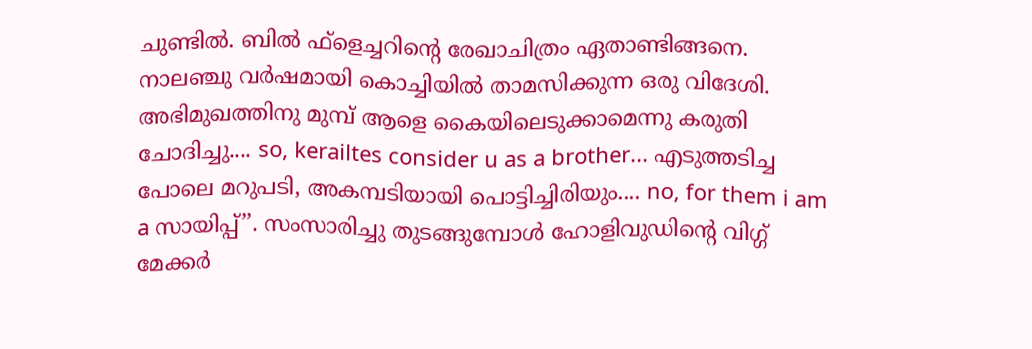ചുണ്ടില്‍. ബില്‍ ഫ്ളെച്ചറിന്‍റെ രേഖാചിത്രം ഏതാണ്ടിങ്ങനെ. നാലഞ്ചു വര്‍ഷമായി കൊച്ചിയില്‍ താമസിക്കുന്ന ഒരു വിദേശി. അഭിമുഖത്തിനു മുമ്പ് ആളെ കൈയിലെടുക്കാമെന്നു കരുതി ചോദിച്ചു.... so, kerailtes consider u as a brother... എടുത്തടിച്ച പോലെ മറുപടി, അകമ്പടിയായി പൊട്ടിച്ചിരിയും.... no, for them i am a സായിപ്പ്’’. സംസാരിച്ചു തുടങ്ങുമ്പോള്‍ ഹോളിവുഡിന്‍റെ വിഗ്ഗ് മേക്കര്‍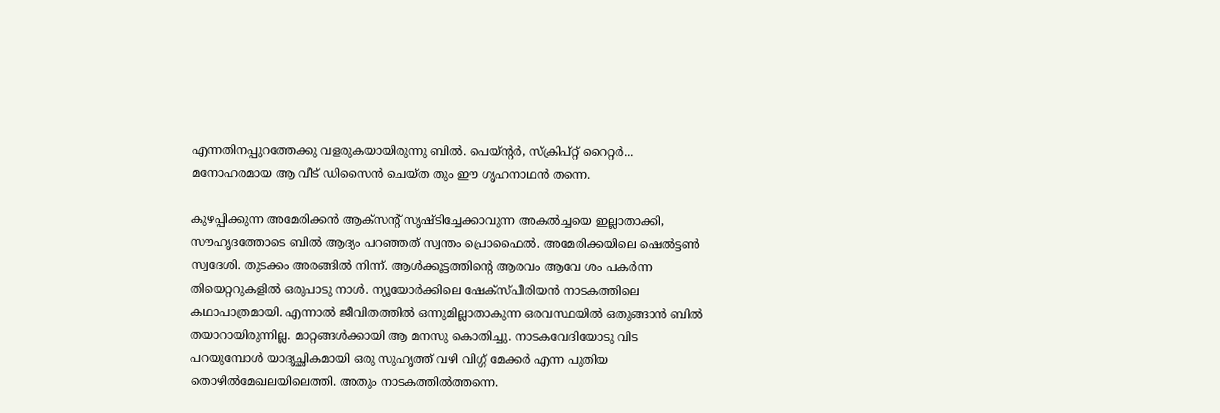എന്നതിനപ്പുറത്തേക്കു വളരുകയായിരുന്നു ബില്‍. പെയ്ന്‍റര്‍, സ്ക്രിപ്റ്റ് റൈറ്റര്‍... മനോഹരമായ ആ വീട് ഡിസൈന്‍ ചെയ്ത തും ഈ ഗൃഹനാഥന്‍ തന്നെ.

കുഴപ്പിക്കുന്ന അമേരിക്കന്‍ ആക്സന്‍റ് സൃഷ്ടിച്ചേക്കാവുന്ന അകല്‍ച്ചയെ ഇല്ലാതാക്കി, സൗഹൃദത്തോടെ ബില്‍ ആദ്യം പറഞ്ഞത് സ്വന്തം പ്രൊഫൈല്‍. അമേരിക്കയിലെ ഷെല്‍ട്ടണ്‍ സ്വദേശി. തുടക്കം അരങ്ങില്‍ നിന്ന്. ആള്‍ക്കൂട്ടത്തിന്‍റെ ആരവം ആവേ ശം പകര്‍ന്ന തിയെറ്ററുകളില്‍ ഒരുപാടു നാള്‍. ന്യൂയോര്‍ക്കിലെ ഷേക്സ്പീരിയന്‍ നാടകത്തിലെ കഥാപാത്രമായി. എന്നാല്‍ ജീവിതത്തില്‍ ഒന്നുമില്ലാതാകുന്ന ഒരവസ്ഥയില്‍ ഒതുങ്ങാന്‍ ബില്‍ തയാറായിരുന്നില്ല. മാറ്റങ്ങള്‍ക്കായി ആ മനസു കൊതിച്ചു. നാടകവേദിയോടു വിട പറയുമ്പോള്‍ യാദൃച്ഛികമായി ഒരു സുഹൃത്ത് വഴി വിഗ്ഗ് മേക്കര്‍ എന്ന പുതിയ തൊഴില്‍മേഖലയിലെത്തി. അതും നാടകത്തില്‍ത്തന്നെ.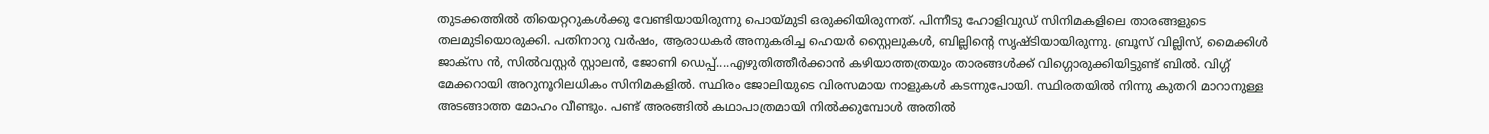തുടക്കത്തില്‍ തിയെറ്ററുകള്‍ക്കു വേണ്ടിയായിരുന്നു പൊയ്മുടി ഒരുക്കിയിരുന്നത്. പിന്നീടു ഹോളിവുഡ് സിനിമകളിലെ താരങ്ങളുടെ തലമുടിയൊരുക്കി. പതിനാറു വര്‍ഷം, ആരാധകര്‍ അനുകരിച്ച ഹെയര്‍ സ്റ്റൈലുകള്‍, ബില്ലിന്‍റെ സൃഷ്ടിയായിരുന്നു. ബ്രൂസ് വില്ലിസ്, മൈക്കിള്‍ ജാക്സ ന്‍, സില്‍വസ്റ്റര്‍ സ്റ്റാലന്‍, ജോണി ഡെപ്പ്....എഴുതിത്തീര്‍ക്കാന്‍ കഴിയാത്തത്രയും താരങ്ങള്‍ക്ക് വിഗ്ഗൊരുക്കിയിട്ടുണ്ട് ബില്‍. വിഗ്ഗ് മേക്കറായി അറുനൂറിലധികം സിനിമകളില്‍. സ്ഥിരം ജോലിയുടെ വിരസമായ നാളുകള്‍ കടന്നുപോയി. സ്ഥിരതയില്‍ നിന്നു കുതറി മാറാനുള്ള അടങ്ങാത്ത മോഹം വീണ്ടും. പണ്ട് അരങ്ങില്‍ കഥാപാത്രമായി നില്‍ക്കുമ്പോള്‍ അതില്‍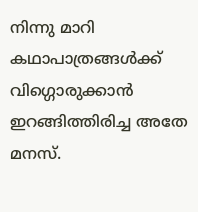നിന്നു മാറി കഥാപാത്രങ്ങള്‍ക്ക് വിഗ്ഗൊരുക്കാന്‍ ഇറങ്ങിത്തിരിച്ച അതേ മനസ്.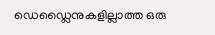ഡെഡ്ലൈനുകളില്ലാത്ത ഒരു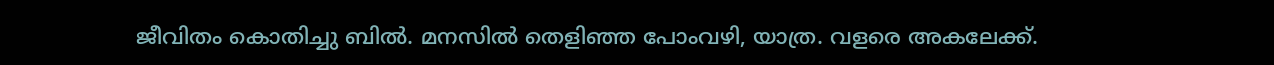ജീവിതം കൊതിച്ചു ബില്‍. മനസില്‍ തെളിഞ്ഞ പോംവഴി, യാത്ര. വളരെ അകലേക്ക്.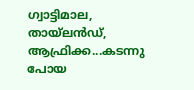ഗ്വാട്ടിമാല, തായ്ലന്‍ഡ്, ആഫ്രിക്ക...കടന്നു പോയ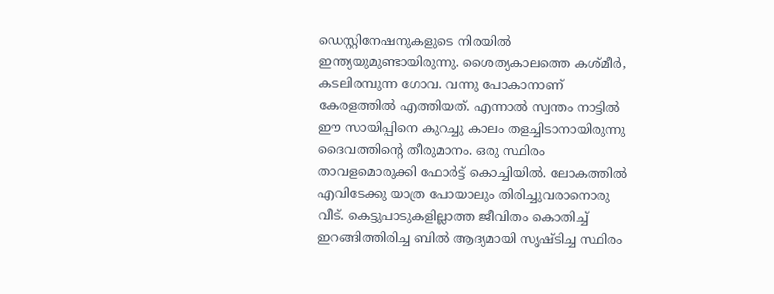ഡെസ്റ്റിനേഷനുകളുടെ നിരയില്‍ ഇന്ത്യയുമുണ്ടായിരുന്നു. ശൈത്യകാലത്തെ കശ്മീര്‍, കടലിരമ്പുന്ന ഗോവ. വന്നു പോകാനാണ് കേരളത്തില്‍ എത്തിയത്. എന്നാല്‍ സ്വന്തം നാട്ടില്‍ ഈ സായിപ്പിനെ കുറച്ചു കാലം തളച്ചിടാനായിരുന്നു ദൈവത്തിന്‍റെ തീരുമാനം. ഒരു സ്ഥിരം താവളമൊരുക്കി ഫോര്‍ട്ട് കൊച്ചിയില്‍. ലോകത്തില്‍ എവിടേക്കു യാത്ര പോയാലും തിരിച്ചുവരാനൊരു വീട്. കെട്ടുപാടുകളില്ലാത്ത ജീവിതം കൊതിച്ച് ഇറങ്ങിത്തിരിച്ച ബില്‍ ആദ്യമായി സൃഷ്ടിച്ച സ്ഥിരം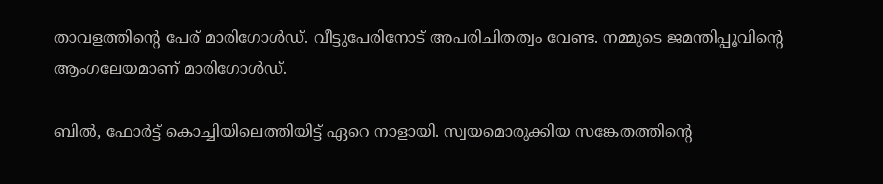താവളത്തിന്‍റെ പേര് മാരിഗോള്‍ഡ്. വീട്ടുപേരിനോട് അപരിചിതത്വം വേണ്ട. നമ്മുടെ ജമന്തിപ്പൂവിന്‍റെ ആംഗലേയമാണ് മാരിഗോള്‍ഡ്.

ബില്‍, ഫോര്‍ട്ട് കൊച്ചിയിലെത്തിയിട്ട് ഏറെ നാളായി. സ്വയമൊരുക്കിയ സങ്കേതത്തിന്‍റെ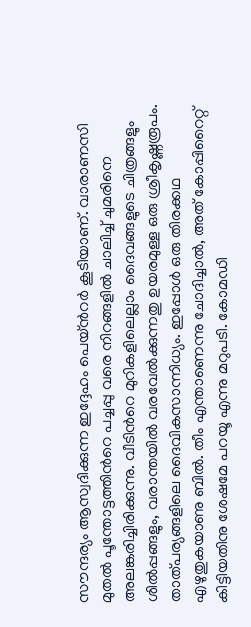സൗന്ദര്യം ആസ്വദിക്കുന്ന ഇദ്ദേഹം പെയ്ന്‍റര്‍ കൂടിയാണ്. വാരാണസി മുതല്‍ പൂന്തോട്ടത്തിന്‍റെ പച്ചപ്പു വരെ നിറങ്ങളില്‍ ചാലിച്ച് ചുമരിനെ അലങ്കരിച്ചിരിക്കുന്നു. വീടിന്‍റെ മുറികളിലെല്ലാം ദൈവങ്ങളുടെ ചിത്രങ്ങളും ശില്‍പ്പങ്ങളും, വരാന്തയില്‍ വരവേല്‍ക്കുന്നതു ഉയരമുള്ള ഒരു ശ്രീകൃഷ്ണരൂപം. താത്പര്യങ്ങളിലെ ദൈവികസാന്നിധ്യം. ഇപ്പോള്‍ ഒരു തിരക്കഥ എഴുതുകയാണു ബില്‍. തീം എന്താണെന്നു ചോദിച്ചാല്‍, അത് കോപ്പിറൈറ്റ് കിട്ടിയതിനു ശേഷമേ പറയൂ എന്നു മറുപടി. കോമഡി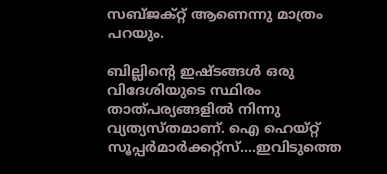സബ്ജക്റ്റ് ആണെന്നു മാത്രം പറയും.

ബില്ലിന്‍റെ ഇഷ്ടങ്ങള്‍ ഒരു വിദേശിയുടെ സ്ഥിരം താത്പര്യങ്ങളില്‍ നിന്നു വ്യത്യസ്തമാണ്. ഐ ഹെയ്റ്റ് സൂപ്പര്‍മാര്‍ക്കറ്റ്സ്....ഇവിടുത്തെ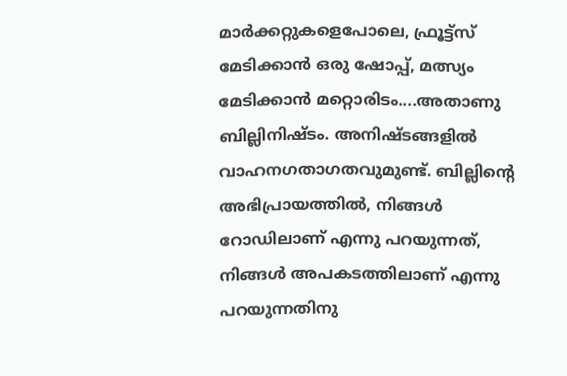മാര്‍ക്കറ്റുകളെപോലെ, ഫ്രൂട്ട്സ് മേടിക്കാന്‍ ഒരു ഷോപ്പ്, മത്സ്യം മേടിക്കാന്‍ മറ്റൊരിടം....അതാണു ബില്ലിനിഷ്ടം. അനിഷ്ടങ്ങളില്‍ വാഹനഗതാഗതവുമുണ്ട്. ബില്ലിന്‍റെ അഭിപ്രായത്തില്‍, നിങ്ങള്‍ റോഡിലാണ് എന്നു പറയുന്നത്, നിങ്ങള്‍ അപകടത്തിലാണ് എന്നു പറയുന്നതിനു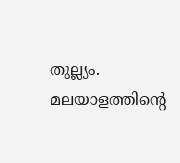തുല്ല്യം. മലയാളത്തിന്‍റെ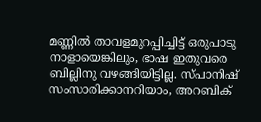മണ്ണില്‍ താവളമുറപ്പിച്ചിട്ട് ഒരുപാടു നാളായെങ്കിലും, ഭാഷ ഇതുവരെ ബില്ലിനു വഴങ്ങിയിട്ടില്ല. സ്പാനിഷ് സംസാരിക്കാനറിയാം, അറബിക്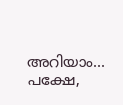അറിയാം... പക്ഷേ,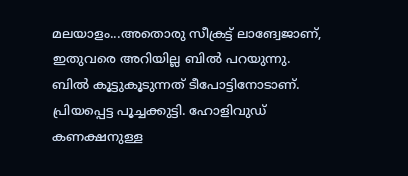മലയാളം...അതൊരു സീക്രട്ട് ലാങ്വേജാണ്, ഇതുവരെ അറിയില്ല ബില്‍ പറയുന്നു. ബില്‍ കൂട്ടുകൂടുന്നത് ടീപോട്ടിനോടാണ്. പ്രിയപ്പെട്ട പൂച്ചക്കുട്ടി. ഹോളിവുഡ് കണക്ഷനുള്ള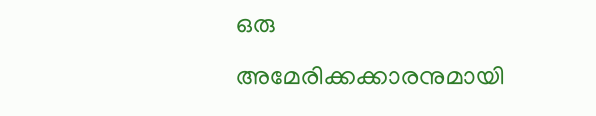ഒരു അമേരിക്കക്കാരനുമായി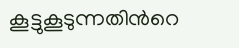കൂട്ടുകൂടുന്നതിന്‍റെ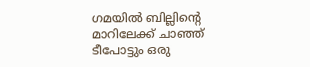ഗമയില്‍ ബില്ലിന്‍റെ മാറിലേക്ക് ചാഞ്ഞ് ടീപോട്ടും ഒരു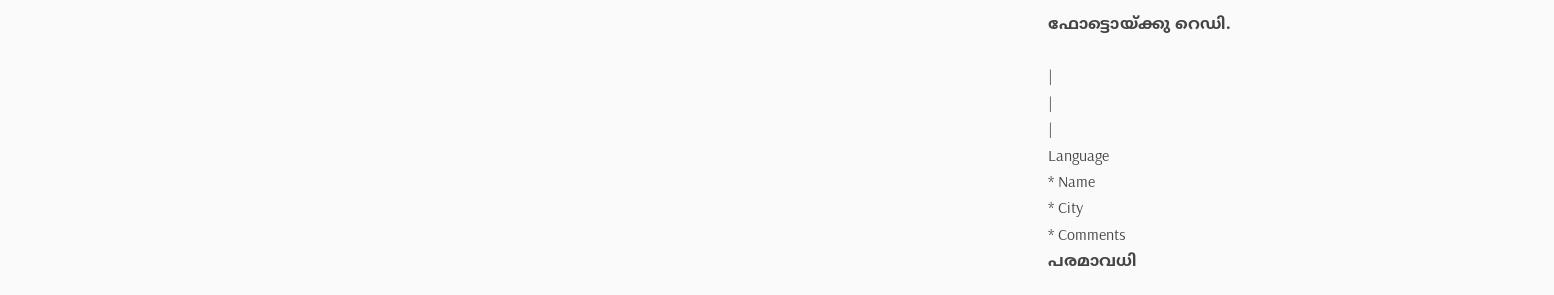ഫോട്ടൊയ്ക്കു റെഡി.

|
|
|
Language
* Name
* City
* Comments
പരമാവധി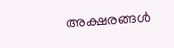അക്ഷരങ്ങള്‍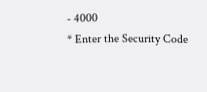- 4000
* Enter the Security Code